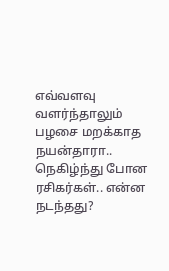எவ்வளவு வளர்ந்தாலும் பழசை மறக்காத நயன்தாரா.. நெகிழ்ந்து போன ரசிகர்கள்.. என்ன நடந்தது?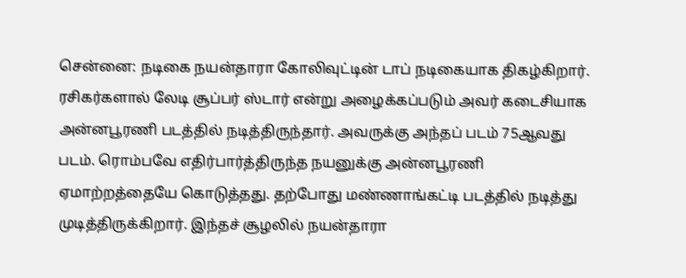சென்னை: நடிகை நயன்தாரா கோலிவுட்டின் டாப் நடிகையாக திகழ்கிறார். ரசிகர்களால் லேடி சூப்பர் ஸ்டார் என்று அழைக்கப்படும் அவர் கடைசியாக அன்னபூரணி படத்தில் நடித்திருந்தார். அவருக்கு அந்தப் படம் 75ஆவது படம். ரொம்பவே எதிர்பார்த்திருந்த நயனுக்கு அன்னபூரணி ஏமாற்றத்தையே கொடுத்தது. தற்போது மண்ணாங்கட்டி படத்தில் நடித்து முடித்திருக்கிறார். இந்தச் சூழலில் நயன்தாரா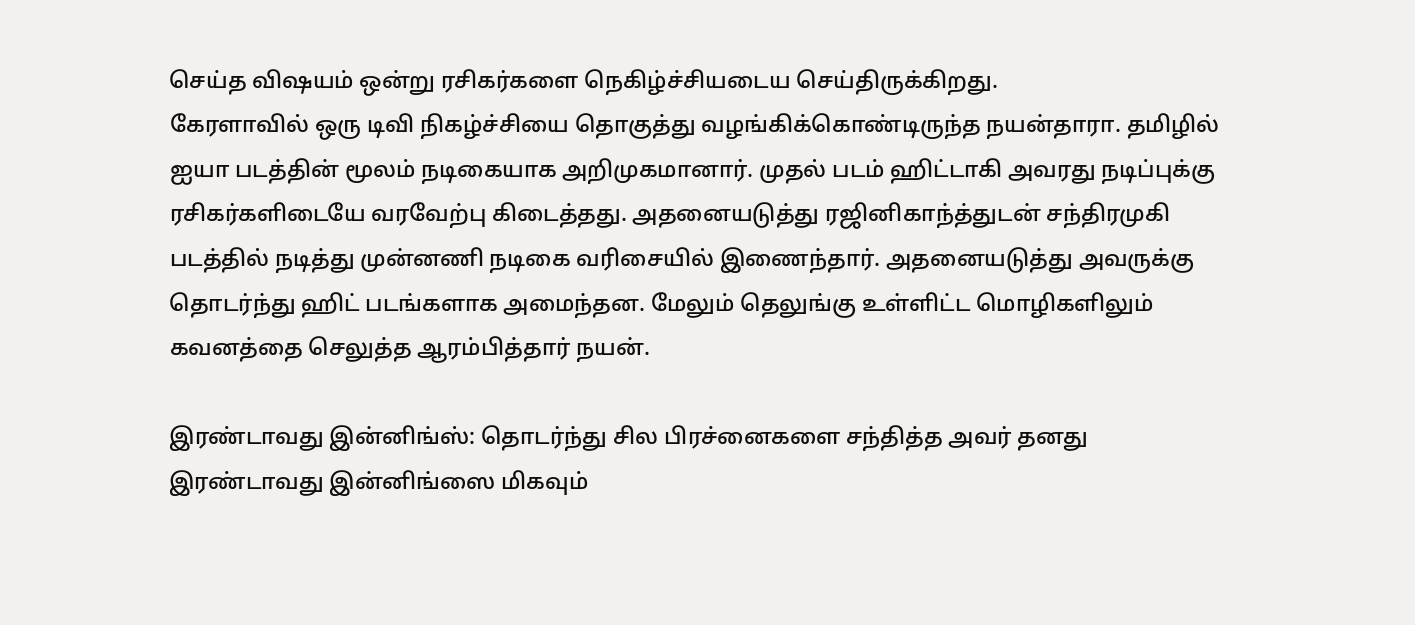செய்த விஷயம் ஒன்று ரசிகர்களை நெகிழ்ச்சியடைய செய்திருக்கிறது.
கேரளாவில் ஒரு டிவி நிகழ்ச்சியை தொகுத்து வழங்கிக்கொண்டிருந்த நயன்தாரா. தமிழில் ஐயா படத்தின் மூலம் நடிகையாக அறிமுகமானார். முதல் படம் ஹிட்டாகி அவரது நடிப்புக்கு ரசிகர்களிடையே வரவேற்பு கிடைத்தது. அதனையடுத்து ரஜினிகாந்த்துடன் சந்திரமுகி படத்தில் நடித்து முன்னணி நடிகை வரிசையில் இணைந்தார். அதனையடுத்து அவருக்கு தொடர்ந்து ஹிட் படங்களாக அமைந்தன. மேலும் தெலுங்கு உள்ளிட்ட மொழிகளிலும் கவனத்தை செலுத்த ஆரம்பித்தார் நயன்.

இரண்டாவது இன்னிங்ஸ்: தொடர்ந்து சில பிரச்னைகளை சந்தித்த அவர் தனது இரண்டாவது இன்னிங்ஸை மிகவும்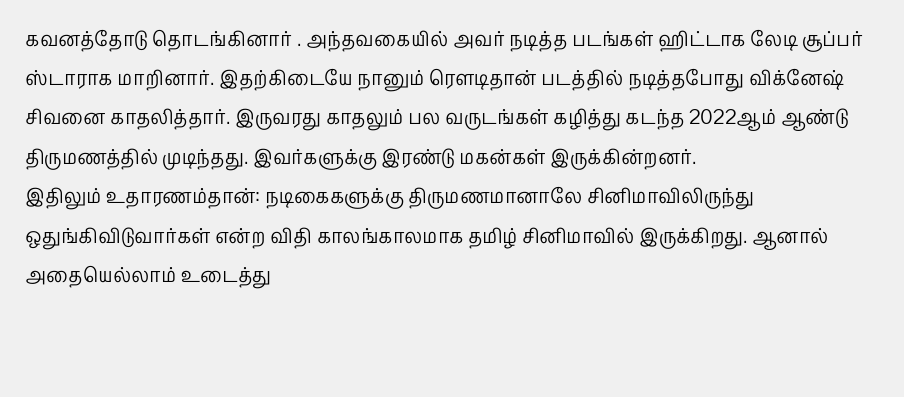கவனத்தோடு தொடங்கினார் . அந்தவகையில் அவர் நடித்த படங்கள் ஹிட்டாக லேடி சூப்பர் ஸ்டாராக மாறினார். இதற்கிடையே நானும் ரௌடிதான் படத்தில் நடித்தபோது விக்னேஷ் சிவனை காதலித்தார். இருவரது காதலும் பல வருடங்கள் கழித்து கடந்த 2022ஆம் ஆண்டு திருமணத்தில் முடிந்தது. இவர்களுக்கு இரண்டு மகன்கள் இருக்கின்றனர்.
இதிலும் உதாரணம்தான்: நடிகைகளுக்கு திருமணமானாலே சினிமாவிலிருந்து ஒதுங்கிவிடுவார்கள் என்ற விதி காலங்காலமாக தமிழ் சினிமாவில் இருக்கிறது. ஆனால் அதையெல்லாம் உடைத்து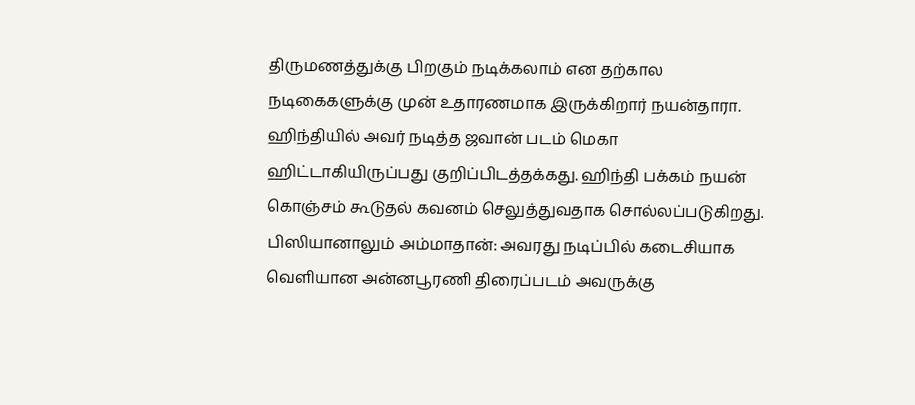திருமணத்துக்கு பிறகும் நடிக்கலாம் என தற்கால நடிகைகளுக்கு முன் உதாரணமாக இருக்கிறார் நயன்தாரா. ஹிந்தியில் அவர் நடித்த ஜவான் படம் மெகா ஹிட்டாகியிருப்பது குறிப்பிடத்தக்கது. ஹிந்தி பக்கம் நயன் கொஞ்சம் கூடுதல் கவனம் செலுத்துவதாக சொல்லப்படுகிறது.
பிஸியானாலும் அம்மாதான்: அவரது நடிப்பில் கடைசியாக வெளியான அன்னபூரணி திரைப்படம் அவருக்கு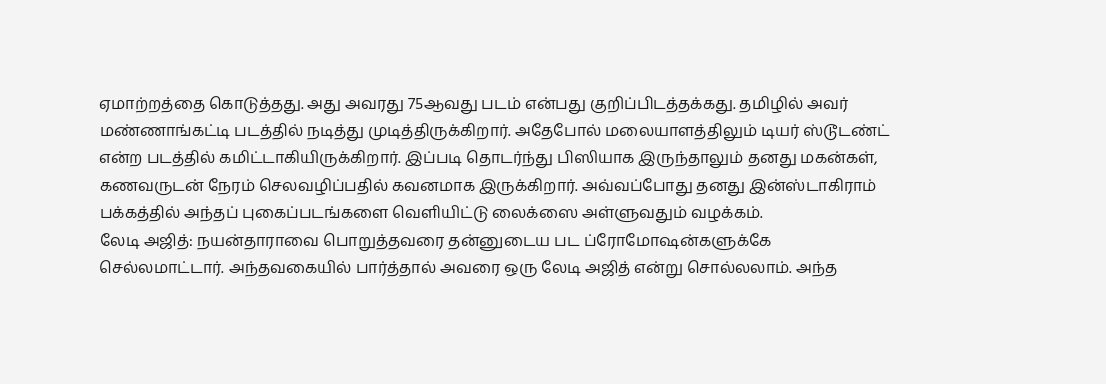ஏமாற்றத்தை கொடுத்தது. அது அவரது 75ஆவது படம் என்பது குறிப்பிடத்தக்கது. தமிழில் அவர் மண்ணாங்கட்டி படத்தில் நடித்து முடித்திருக்கிறார். அதேபோல் மலையாளத்திலும் டியர் ஸ்டூடண்ட் என்ற படத்தில் கமிட்டாகியிருக்கிறார். இப்படி தொடர்ந்து பிஸியாக இருந்தாலும் தனது மகன்கள், கணவருடன் நேரம் செலவழிப்பதில் கவனமாக இருக்கிறார். அவ்வப்போது தனது இன்ஸ்டாகிராம் பக்கத்தில் அந்தப் புகைப்படங்களை வெளியிட்டு லைக்ஸை அள்ளுவதும் வழக்கம்.
லேடி அஜித்: நயன்தாராவை பொறுத்தவரை தன்னுடைய பட ப்ரோமோஷன்களுக்கே செல்லமாட்டார். அந்தவகையில் பார்த்தால் அவரை ஒரு லேடி அஜித் என்று சொல்லலாம். அந்த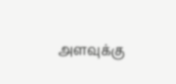அளவுக்கு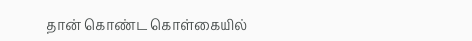தான் கொண்ட கொள்கையில்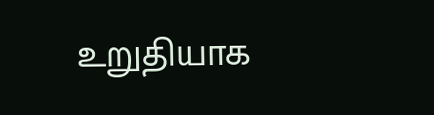உறுதியாக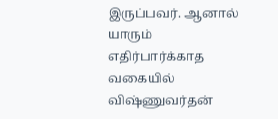இருப்பவர். ஆனால் யாரும் எதிர்பார்க்காத வகையில் விஷ்ணுவர்தன்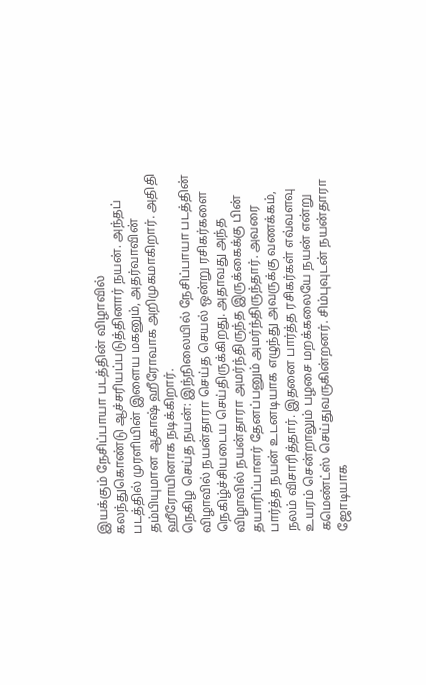இயக்கும் நேசிப்பாயா படத்தின் விழாவில் கலந்துகொண்டு ஆச்சரியப்படுத்தினார் நயன். அந்தப் படத்தில் முரளியின் இளைய மகனும், அதர்வாவின் தம்பியுமான ஆகாஷ் ஹீரோவாக அறிமுகமாகிறார். அதிதி ஹீரோயினாக நடிக்கிறார்.
நெகிழ செய்த நயன்: இந்நிலையில் நேசிப்பாயா படத்தின் விழாவில் நயன்தாரா செய்த செயல் ஒன்று ரசிகர்களை நெகிழ்ச்சியடைய செய்திருக்கிறது. அதாவது அந்த விழாவில் நயன்தாரா அமர்ந்திருந்த இருக்கைக்கு பின் தயாரிப்பாளர் தேனப்பனும் அமர்ந்திருந்தார். அவரை பார்த்த நயன் உடனடியாக எழுந்து அவருக்கு வணக்கம், நலம் விசாரித்தார். இதனை பார்த்த ரசிகர்கள் எவ்வளவு உயரம் சென்றாலும் பழசை மறக்கலையே நயன் என்று கமெண்ட்ஸ் செய்துவருகின்றனர். சிம்புவுடன் நயன்தாரா ஜோடியாக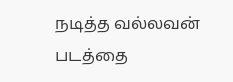நடித்த வல்லவன் படத்தை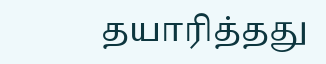தயாரித்தது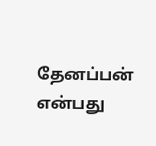தேனப்பன் என்பது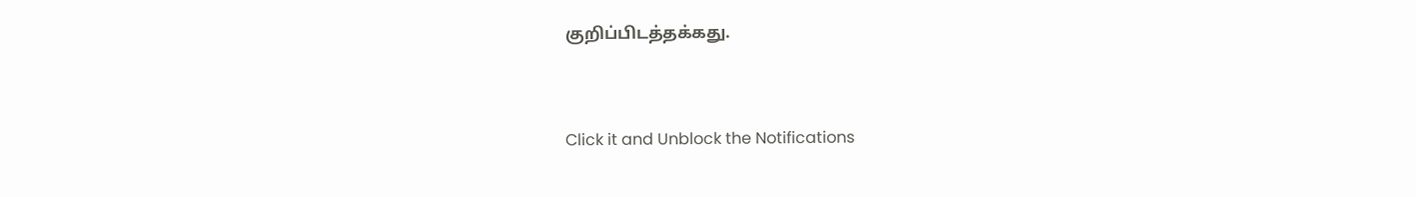குறிப்பிடத்தக்கது.


Click it and Unblock the Notifications